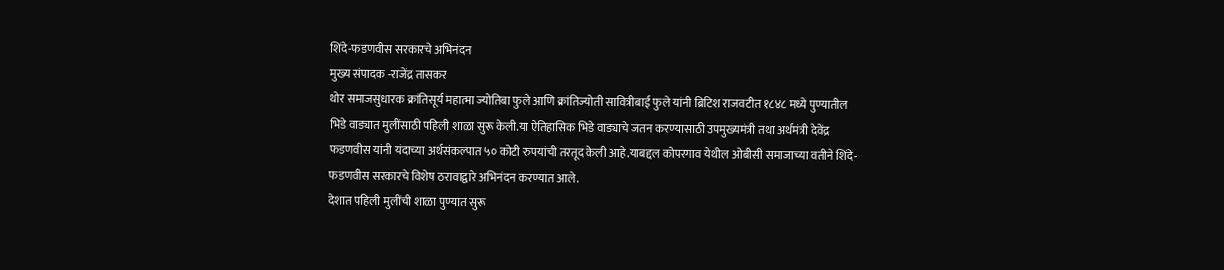शिंदे-फडणवीस सरकारचे अभिनंदन
मुख्य संपादक -राजेंद्र तासकर
थोर समाजसुधारक क्रांतिसूर्य महात्मा ज्योतिबा फुले आणि क्रांतिज्योती सावित्रीबाई फुले यांनी ब्रिटिश राजवटीत १८४८ मध्ये पुण्यातील भिडे वाड्यात मुलींसाठी पहिली शाळा सुरू केली.या ऐतिहासिक भिडे वाड्याचे जतन करण्यासाठी उपमुख्यमंत्री तथा अर्थमंत्री देवेंद्र फडणवीस यांनी यंदाच्या अर्थसंकल्पात ५० कोटी रुपयांची तरतूद केली आहे.याबद्दल कोपरगाव येथील ओबीसी समाजाच्या वतीने शिंदे-फडणवीस सरकारचे विशेष ठरावाद्वारे अभिनंदन करण्यात आले.
देशात पहिली मुलींची शाळा पुण्यात सुरू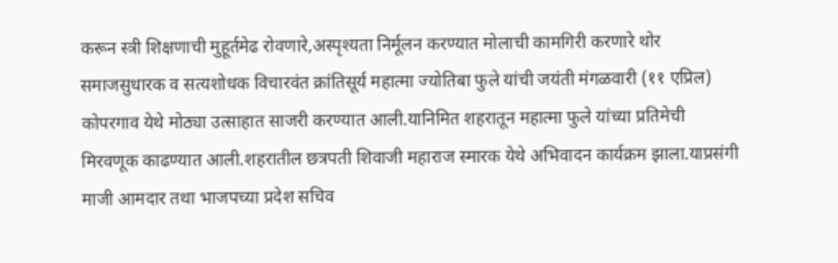करून स्त्री शिक्षणाची मुहूर्तमेढ रोवणारे,अस्पृश्यता निर्मूलन करण्यात मोलाची कामगिरी करणारे थोर समाजसुधारक व सत्यशोधक विचारवंत क्रांतिसूर्य महात्मा ज्योतिबा फुले यांची जयंती मंगळवारी (११ एप्रिल) कोपरगाव येथे मोठ्या उत्साहात साजरी करण्यात आली.यानिमित शहरातून महात्मा फुले यांच्या प्रतिमेची मिरवणूक काढण्यात आली.शहरातील छत्रपती शिवाजी महाराज स्मारक येथे अभिवादन कार्यक्रम झाला.याप्रसंगी माजी आमदार तथा भाजपच्या प्रदेश सचिव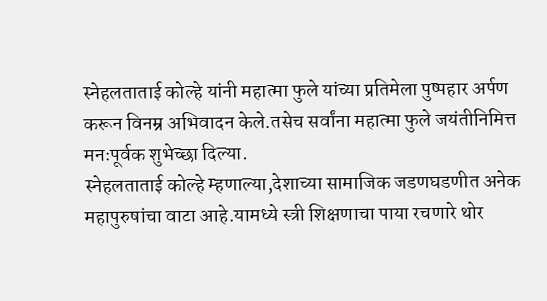स्नेहलताताई कोल्हे यांनी महात्मा फुले यांच्या प्रतिमेला पुष्पहार अर्पण करून विनम्र अभिवादन केले.तसेच सर्वांना महात्मा फुले जयंतीनिमित्त मनःपूर्वक शुभेच्छा दिल्या.
स्नेहलताताई कोल्हे म्हणाल्या,देशाच्या सामाजिक जडणघडणीत अनेक महापुरुषांचा वाटा आहे.यामध्ये स्त्री शिक्षणाचा पाया रचणारे थोर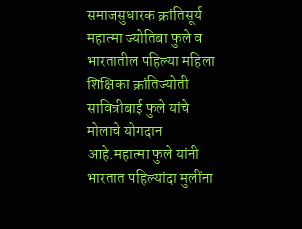समाजसुधारक क्रांतिसूर्य महात्मा ज्योतिबा फुले व भारतातील पहिल्या महिला शिक्षिका क्रांतिज्योती सावित्रीबाई फुले यांचे मोलाचे योगदान आहे.महात्मा फुले यांनी भारतात पहिल्यांदा मुलींना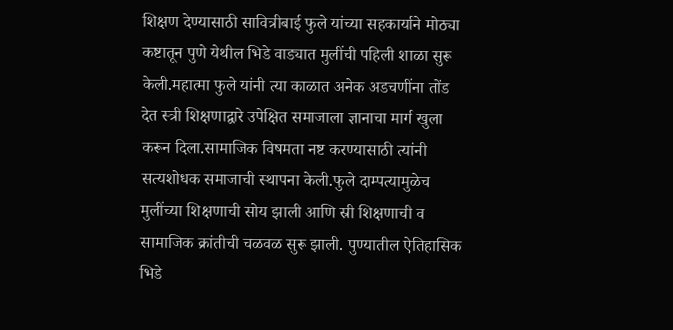शिक्षण देण्यासाठी सावित्रीबाई फुले यांच्या सहकार्याने मोठ्या कष्टातून पुणे येथील भिडे वाड्यात मुलींची पहिली शाळा सुरू केली.महात्मा फुले यांनी त्या काळात अनेक अडचणींना तोंड देत स्त्री शिक्षणाद्वारे उपेक्षित समाजाला ज्ञानाचा मार्ग खुला करून दिला.सामाजिक विषमता नष्ट करण्यासाठी त्यांनी सत्यशोधक समाजाची स्थापना केली.फुले दाम्पत्यामुळेच मुलींच्या शिक्षणाची सोय झाली आणि स्री शिक्षणाची व सामाजिक क्रांतीची चळवळ सुरू झाली. पुण्यातील ऐतिहासिक भिडे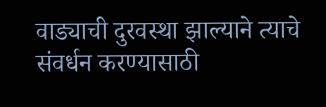वाड्याची दुरवस्था झाल्याने त्याचे संवर्धन करण्यासाठी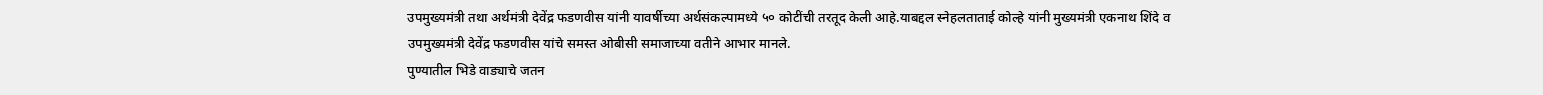उपमुख्यमंत्री तथा अर्थमंत्री देवेंद्र फडणवीस यांनी यावर्षीच्या अर्थसंकल्पामध्ये ५० कोटींची तरतूद केली आहे.याबद्दल स्नेहलताताई कोल्हे यांनी मुख्यमंत्री एकनाथ शिंदे व उपमुख्यमंत्री देवेंद्र फडणवीस यांचे समस्त ओबीसी समाजाच्या वतीने आभार मानले.
पुण्यातील भिडे वाड्याचे जतन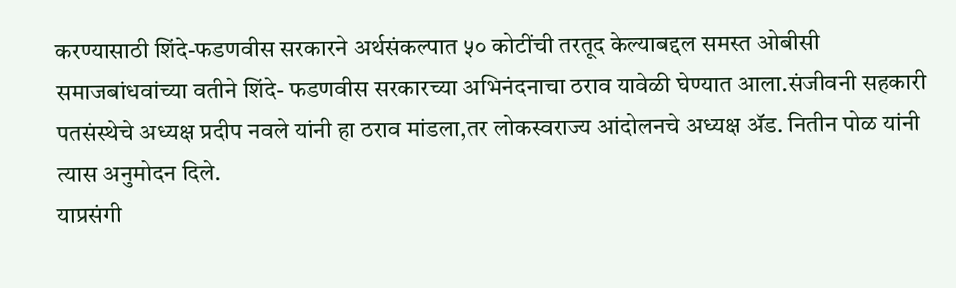करण्यासाठी शिंदे-फडणवीस सरकारने अर्थसंकल्पात ५० कोटींची तरतूद केल्याबद्दल समस्त ओबीसी समाजबांधवांच्या वतीने शिंदे- फडणवीस सरकारच्या अभिनंदनाचा ठराव यावेळी घेण्यात आला.संजीवनी सहकारी पतसंस्थेचे अध्यक्ष प्रदीप नवले यांनी हा ठराव मांडला,तर लोकस्वराज्य आंदोलनचे अध्यक्ष ॲड. नितीन पोळ यांनी त्यास अनुमोदन दिले.
याप्रसंगी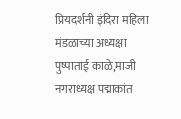प्रियदर्शनी इंदिरा महिला मंडळाच्या अध्यक्षा पुष्पाताई काळे,माजी नगराध्यक्ष पद्माकांत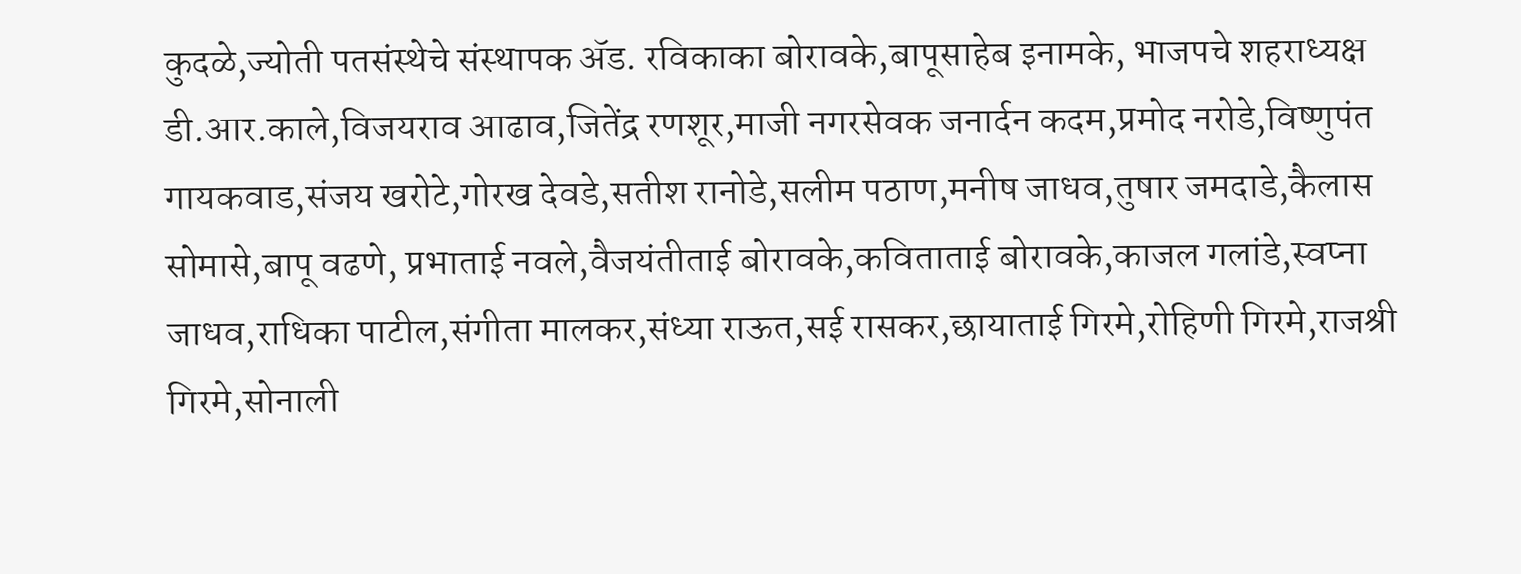कुदळे,ज्योती पतसंस्थेचे संस्थापक ॲड. रविकाका बोरावके,बापूसाहेब इनामके, भाजपचे शहराध्यक्ष डी.आर.काले,विजयराव आढाव,जितेंद्र रणशूर,माजी नगरसेवक जनार्दन कदम,प्रमोद नरोडे,विष्णुपंत गायकवाड,संजय खरोटे,गोरख देवडे,सतीश रानोडे,सलीम पठाण,मनीष जाधव,तुषार जमदाडे,कैलास सोमासे,बापू वढणे, प्रभाताई नवले,वैजयंतीताई बोरावके,कविताताई बोरावके,काजल गलांडे,स्वप्ना जाधव,राधिका पाटील,संगीता मालकर,संध्या राऊत,सई रासकर,छायाताई गिरमे,रोहिणी गिरमे,राजश्री गिरमे,सोनाली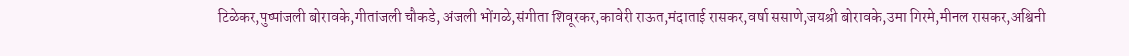टिळेकर,पुष्पांजली बोरावके,गीतांजली चौकडे, अंजली भोंगळे,संगीता शिवूरकर,कावेरी राऊत,मंदाताई रासकर,वर्षा ससाणे,जयश्री बोरावके,उमा गिरमे,मीनल रासकर,अश्विनी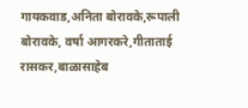गायकवाड,अनिता बोरावके,रूपाली बोरावके, वर्षा आगरकरे,गीताताई रासकर,बाळासाहेब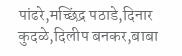पांढरे,मच्छिंद्र पठाडे,दिनार कुदळे,दिलीप बनकर,बाबा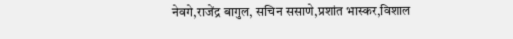नेवगे,राजेंद्र बागुल, सचिन ससाणे,प्रशांत भास्कर,विशाल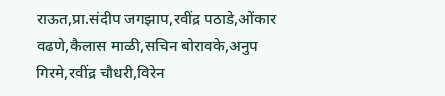राऊत,प्रा.संदीप जगझाप,रवींद्र पठाडे,ओंकार वढणे,कैलास माळी,सचिन बोरावके,अनुप गिरमे,रवींद्र चौधरी,विरेन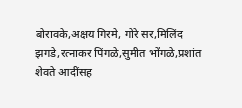बोरावके,अक्षय गिरमे, गोरे सर,मिलिंद झगडे,रत्नाकर पिंगळे,सुमीत भोंगळे,प्रशांत शेवते आदींसह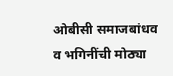ओबीसी समाजबांधव व भगिनींची मोठ्या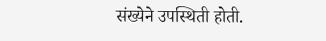संख्येने उपस्थिती होती.